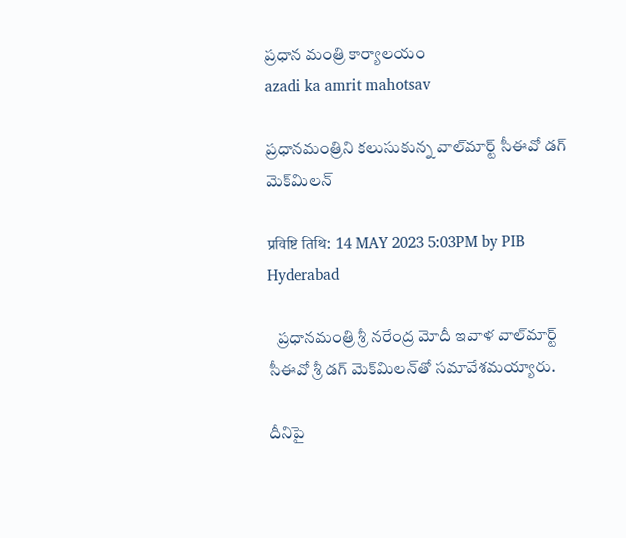ప్రధాన మంత్రి కార్యాలయం
azadi ka amrit mahotsav

ప్రధానమంత్రిని కలుసుకున్న వాల్‌మార్ట్‌ సీఈవో డగ్‌ మెక్‌మిలన్‌

प्रविष्टि तिथि: 14 MAY 2023 5:03PM by PIB Hyderabad

   ప్రధానమంత్రి శ్రీ న‌రేంద్ర మోదీ ఇవాళ వాల్‌మార్ట్ సీఈవో శ్రీ డగ్ మెక్‌మిలన్‌తో సమావేశమయ్యారు.

దీనిపై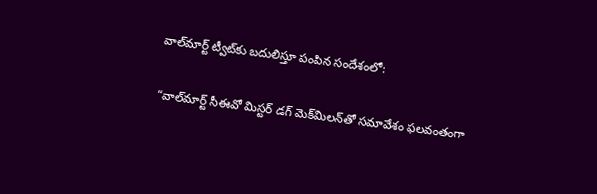వాల్‌మార్ట్‌ ట్వీట్‌కు బదులిస్తూ పంపిన సందేశంలో:

“వాల్‌మార్ట్‌ సీఈవో మిస్టర్‌ డగ్‌ మెక్‌మిలన్‌తో సమావేశం ఫలవంతంగా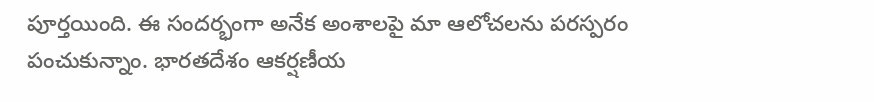పూర్తయింది. ఈ సందర్భంగా అనేక అంశాలపై మా ఆలోచలను పరస్పరం పంచుకున్నాం. భారతదేశం ఆకర్షణీయ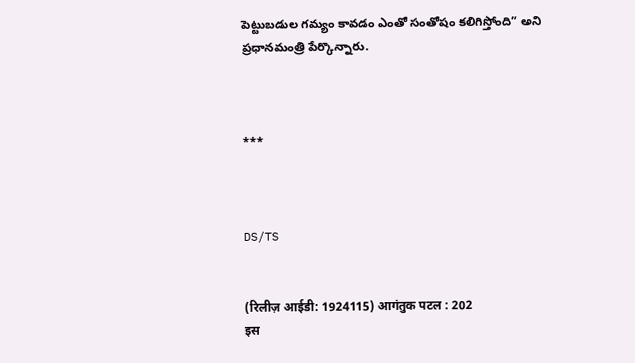పెట్టుబడుల గమ్యం కావడం ఎంతో సంతోషం కలిగిస్తోంది” అని ప్రధానమంత్రి పేర్కొన్నారు.



***



DS/TS


(रिलीज़ आईडी: 1924115) आगंतुक पटल : 202
इस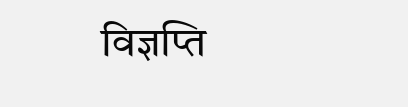विज्ञप्ति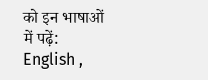को इन भाषाओं में पढ़ें: English ,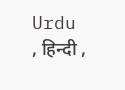Urdu , हिन्दी ,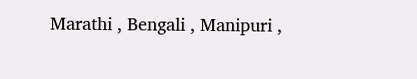Marathi , Bengali , Manipuri ,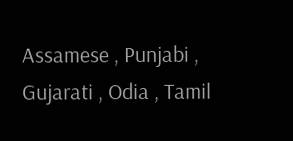Assamese , Punjabi , Gujarati , Odia , Tamil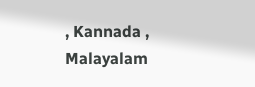, Kannada , Malayalam